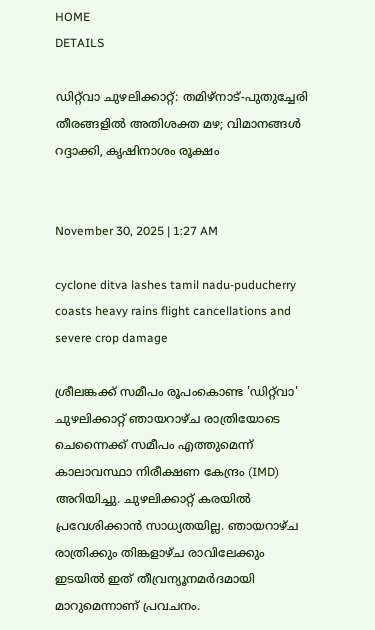HOME
DETAILS

ഡിറ്റ്‌വാ ചുഴലിക്കാറ്റ്: തമിഴ്‌നാട്-പുതുച്ചേരി തീരങ്ങളിൽ അതിശക്ത മഴ; വിമാനങ്ങൾ റദ്ദാക്കി, കൃഷിനാശം രൂക്ഷം


November 30, 2025 | 1:27 AM

cyclone ditva lashes tamil nadu-puducherry coasts heavy rains flight cancellations and severe crop damage

ശ്രീലങ്കക്ക് സമീപം രൂപംകൊണ്ട 'ഡിറ്റ്‌വാ' ചുഴലിക്കാറ്റ് ഞായറാഴ്ച രാത്രിയോടെ ചെന്നൈക്ക് സമീപം എത്തുമെന്ന് കാലാവസ്ഥാ നിരീക്ഷണ കേന്ദ്രം (IMD) അറിയിച്ചു. ചുഴലിക്കാറ്റ് കരയിൽ പ്രവേശിക്കാൻ സാധ്യതയില്ല. ഞായറാഴ്ച രാത്രിക്കും തിങ്കളാഴ്ച രാവിലേക്കും ഇടയിൽ ഇത് തീവ്രന്യൂനമർദമായി മാറുമെന്നാണ് പ്രവചനം.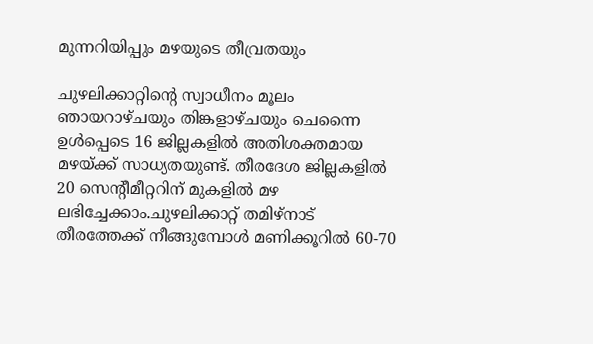മുന്നറിയിപ്പും മഴയുടെ തീവ്രതയും

ചുഴലിക്കാറ്റിന്റെ സ്വാധീനം മൂലം ഞായറാഴ്ചയും തിങ്കളാഴ്ചയും ചെന്നൈ ഉൾപ്പെടെ 16 ജില്ലകളിൽ അതിശക്തമായ മഴയ്ക്ക് സാധ്യതയുണ്ട്. തീരദേശ ജില്ലകളിൽ 20 സെന്റീമീറ്ററിന് മുകളിൽ മഴ ലഭിച്ചേക്കാം.ചുഴലിക്കാറ്റ് തമിഴ്‌നാട് തീരത്തേക്ക് നീങ്ങുമ്പോൾ മണിക്കൂറിൽ 60-70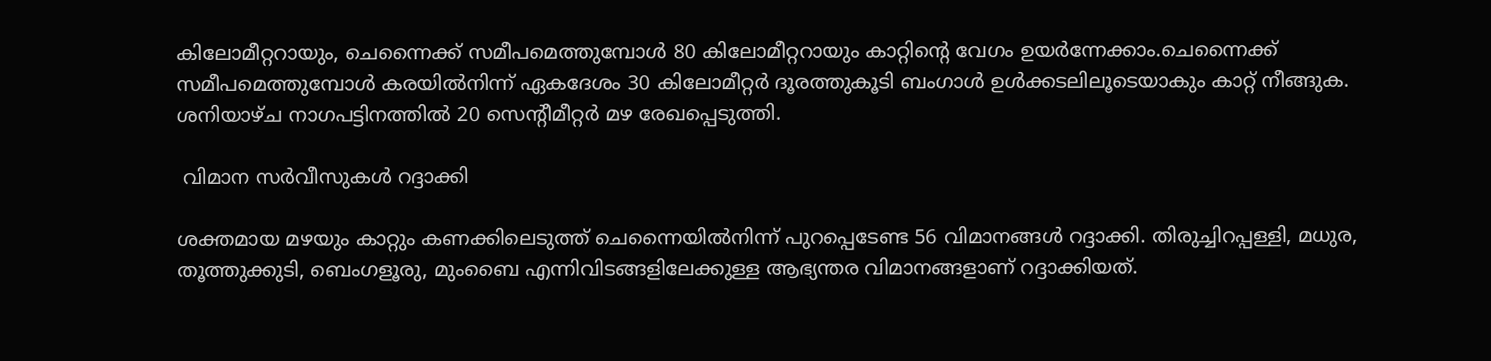കിലോമീറ്ററായും, ചെന്നൈക്ക് സമീപമെത്തുമ്പോൾ 80 കിലോമീറ്ററായും കാറ്റിന്റെ വേഗം ഉയർന്നേക്കാം.ചെന്നൈക്ക് സമീപമെത്തുമ്പോൾ കരയിൽനിന്ന് ഏകദേശം 30 കിലോമീറ്റർ ദൂരത്തുകൂടി ബംഗാൾ ഉൾക്കടലിലൂടെയാകും കാറ്റ് നീങ്ങുക. ശനിയാഴ്ച നാഗപട്ടിനത്തിൽ 20 സെന്റീമീറ്റർ മഴ രേഖപ്പെടുത്തി.

 വിമാന സർവീസുകൾ റദ്ദാക്കി

ശക്തമായ മഴയും കാറ്റും കണക്കിലെടുത്ത് ചെന്നൈയിൽനിന്ന് പുറപ്പെടേണ്ട 56 വിമാനങ്ങൾ റദ്ദാക്കി. തിരുച്ചിറപ്പള്ളി, മധുര, തൂത്തുക്കുടി, ബെംഗളൂരു, മുംബൈ എന്നിവിടങ്ങളിലേക്കുള്ള ആഭ്യന്തര വിമാനങ്ങളാണ് റദ്ദാക്കിയത്.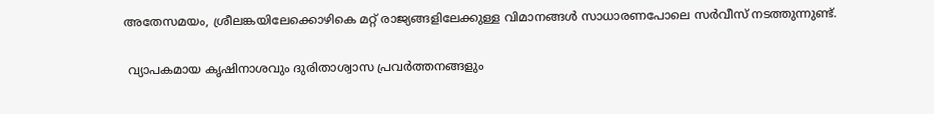അതേസമയം, ശ്രീലങ്കയിലേക്കൊഴികെ മറ്റ് രാജ്യങ്ങളിലേക്കുള്ള വിമാനങ്ങൾ സാധാരണപോലെ സർവീസ് നടത്തുന്നുണ്ട്.

 വ്യാപകമായ കൃഷിനാശവും ദുരിതാശ്വാസ പ്രവർത്തനങ്ങളും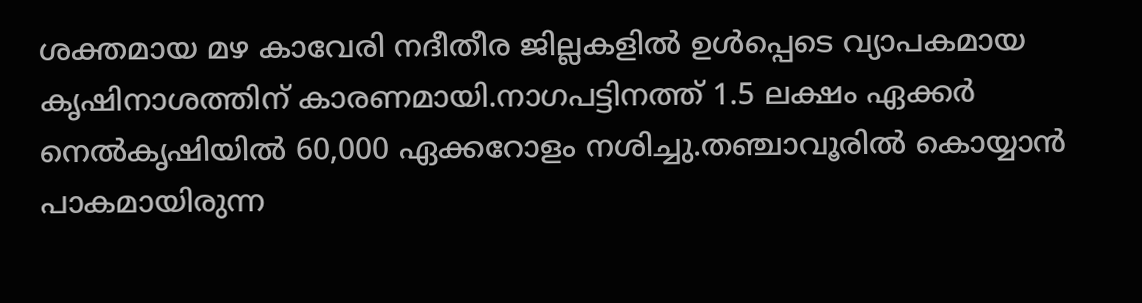ശക്തമായ മഴ കാവേരി നദീതീര ജില്ലകളിൽ ഉൾപ്പെടെ വ്യാപകമായ കൃഷിനാശത്തിന് കാരണമായി.നാഗപട്ടിനത്ത് 1.5 ലക്ഷം ഏക്കർ നെൽകൃഷിയിൽ 60,000 ഏക്കറോളം നശിച്ചു.തഞ്ചാവൂരിൽ കൊയ്യാൻ പാകമായിരുന്ന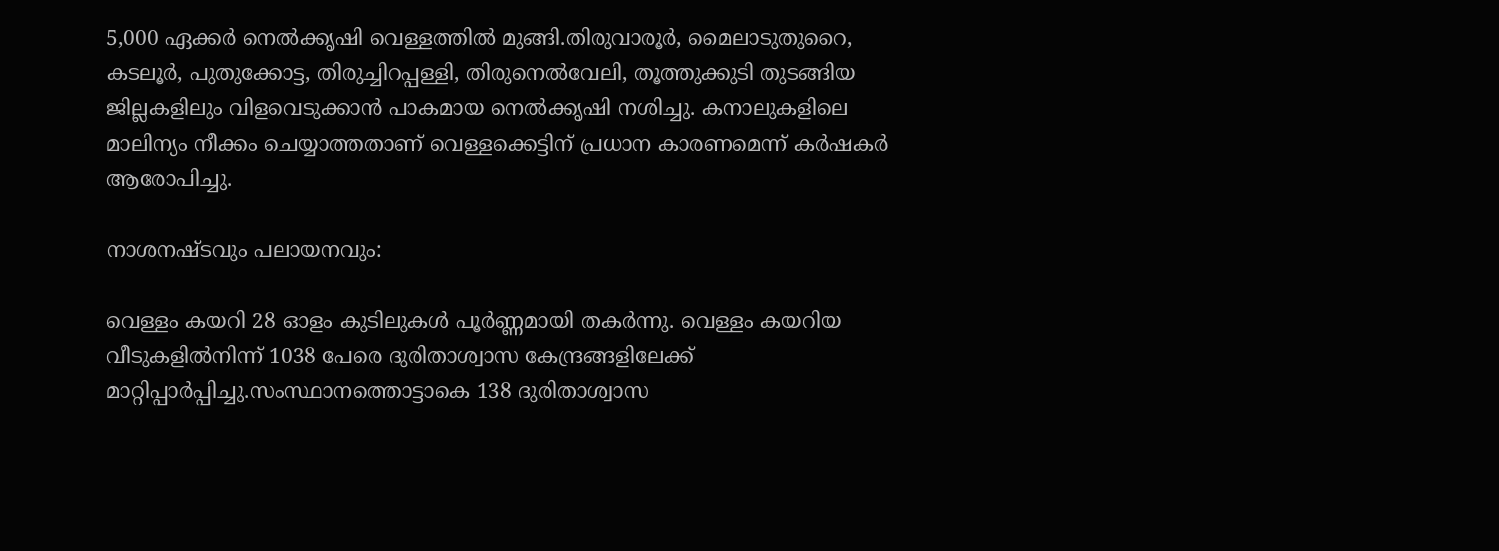5,000 ഏക്കർ നെൽക്കൃഷി വെള്ളത്തിൽ മുങ്ങി.തിരുവാരൂർ, മൈലാടുതുറൈ, കടലൂർ, പുതുക്കോട്ട, തിരുച്ചിറപ്പള്ളി, തിരുനെൽവേലി, തൂത്തുക്കുടി തുടങ്ങിയ ജില്ലകളിലും വിളവെടുക്കാൻ പാകമായ നെൽക്കൃഷി നശിച്ചു. കനാലുകളിലെ മാലിന്യം നീക്കം ചെയ്യാത്തതാണ് വെള്ളക്കെട്ടിന് പ്രധാന കാരണമെന്ന് കർഷകർ ആരോപിച്ചു.

നാശനഷ്ടവും പലായനവും:

വെള്ളം കയറി 28 ഓളം കുടിലുകൾ പൂർണ്ണമായി തകർന്നു. വെള്ളം കയറിയ വീടുകളിൽനിന്ന് 1038 പേരെ ദുരിതാശ്വാസ കേന്ദ്രങ്ങളിലേക്ക് മാറ്റിപ്പാർപ്പിച്ചു.സംസ്ഥാനത്തൊട്ടാകെ 138 ദുരിതാശ്വാസ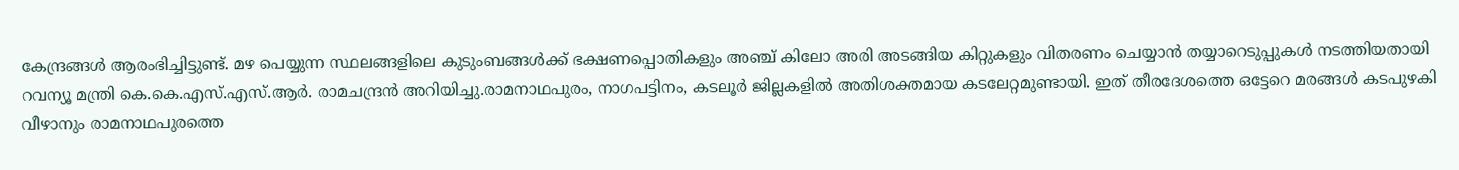കേന്ദ്രങ്ങൾ ആരംഭിച്ചിട്ടുണ്ട്. മഴ പെയ്യുന്ന സ്ഥലങ്ങളിലെ കുടുംബങ്ങൾക്ക് ഭക്ഷണപ്പൊതികളും അഞ്ച് കിലോ അരി അടങ്ങിയ കിറ്റുകളും വിതരണം ചെയ്യാൻ തയ്യാറെടുപ്പുകൾ നടത്തിയതായി റവന്യൂ മന്ത്രി കെ.കെ.എസ്.എസ്.ആർ. രാമചന്ദ്രൻ അറിയിച്ചു.രാമനാഥപുരം, നാഗപട്ടിനം, കടലൂർ ജില്ലകളിൽ അതിശക്തമായ കടലേറ്റമുണ്ടായി. ഇത് തീരദേശത്തെ ഒട്ടേറെ മരങ്ങൾ കടപുഴകി വീഴാനും രാമനാഥപുരത്തെ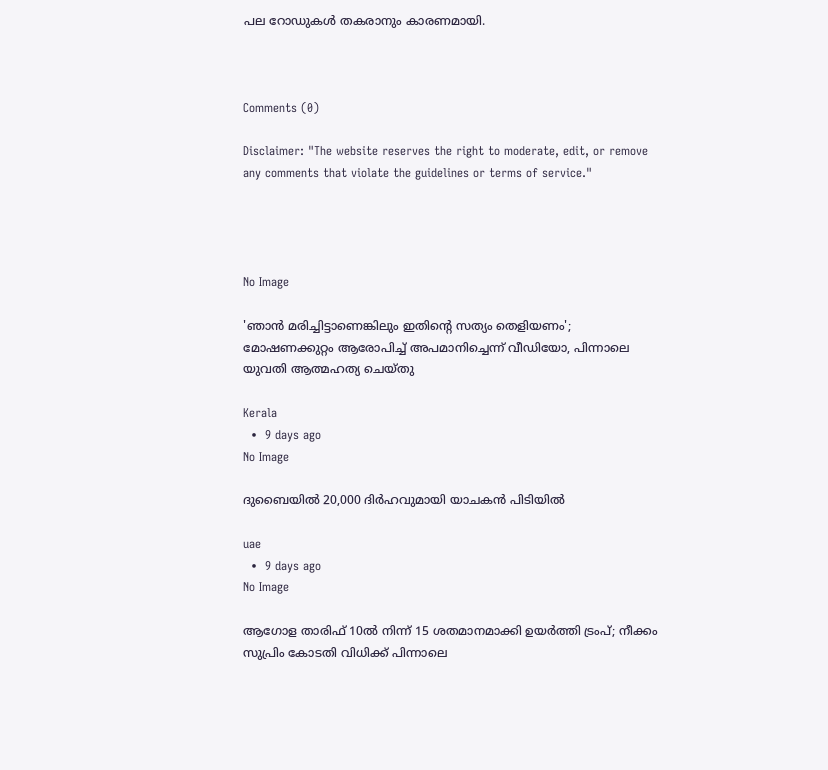പല റോഡുകൾ തകരാനും കാരണമായി.



Comments (0)

Disclaimer: "The website reserves the right to moderate, edit, or remove any comments that violate the guidelines or terms of service."




No Image

'ഞാന്‍ മരിച്ചിട്ടാണെങ്കിലും ഇതിന്റെ സത്യം തെളിയണം';  മോഷണക്കുറ്റം ആരോപിച്ച് അപമാനിച്ചെന്ന് വീഡിയോ, പിന്നാലെ യുവതി ആത്മഹത്യ ചെയ്തു

Kerala
  •  9 days ago
No Image

ദുബൈയില്‍ 20,000 ദിര്‍ഹവുമായി യാചകന്‍ പിടിയില്‍

uae
  •  9 days ago
No Image

ആഗോള താരിഫ് 10ല്‍ നിന്ന് 15 ശതമാനമാക്കി ഉയര്‍ത്തി ട്രംപ്; നീക്കം സുപ്രിം കോടതി വിധിക്ക് പിന്നാലെ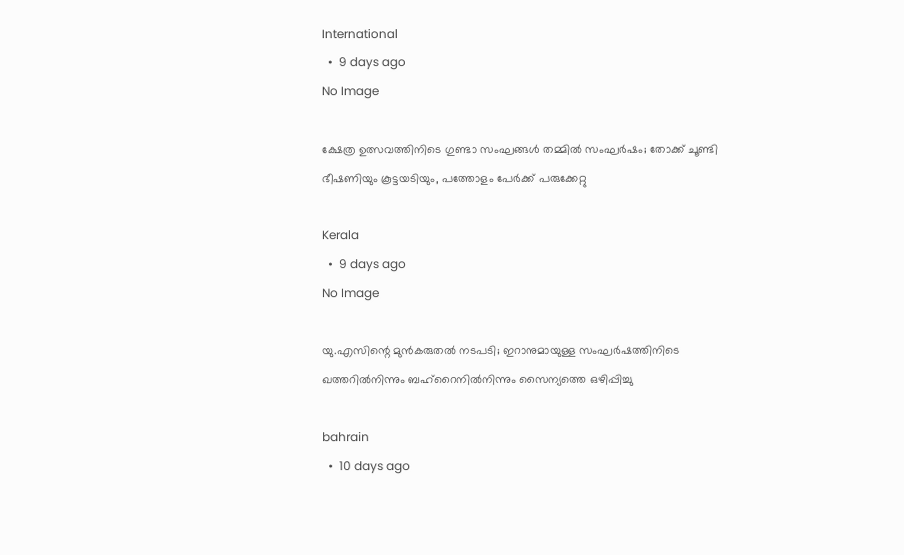International
  •  9 days ago
No Image

ക്ഷേത്ര ഉത്സവത്തിനിടെ ഗുണ്ടാ സംഘങ്ങൾ തമ്മിൽ സംഘർഷം; തോക്ക് ചൂണ്ടി ഭീഷണിയും കൂട്ടയടിയും, പത്തോളം പേർക്ക് പരുക്കേറ്റു

Kerala
  •  9 days ago
No Image

യു.എസിന്റെ മുന്‍കരുതല്‍ നടപടി; ഇറാനുമായുള്ള സംഘര്‍ഷത്തിനിടെ ഖത്തറില്‍നിന്നും ബഹ്‌റൈനില്‍നിന്നും സൈന്യത്തെ ഒഴിപ്പിച്ചു

bahrain
  •  10 days ago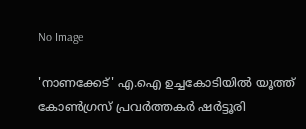No Image

'നാണക്കേട്' എ.ഐ ഉച്ചകോടിയില്‍ യൂത്ത് കോണ്‍ഗ്രസ് പ്രവര്‍ത്തകര്‍ ഷര്‍ട്ടൂരി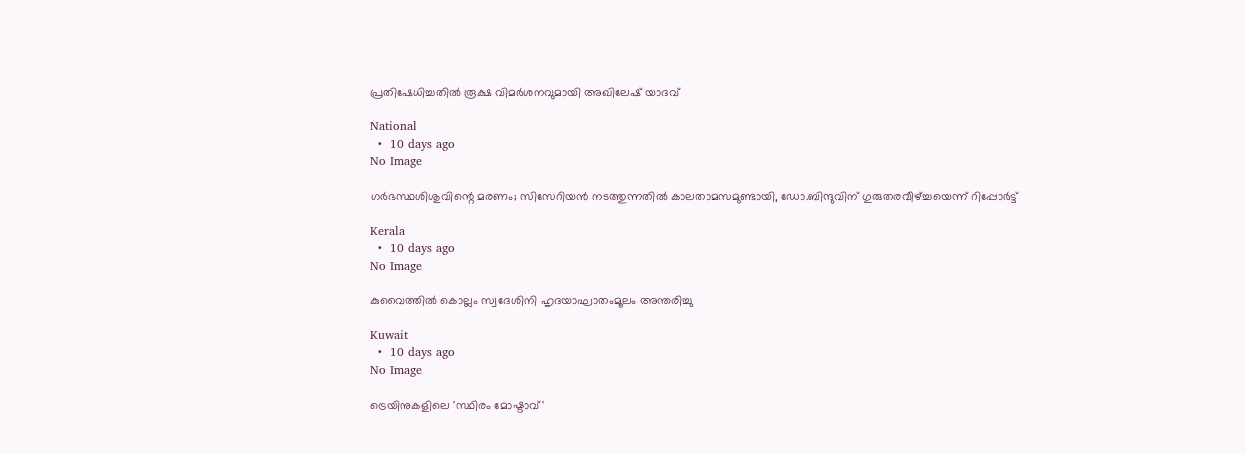പ്രതിഷേധിച്ചതില്‍ രൂക്ഷ വിമര്‍ശനവുമായി അഖിലേഷ് യാദവ്

National
  •  10 days ago
No Image

ഗര്‍ഭസ്ഥശിശുവിന്റെ മരണം; സിസേറിയന്‍ നടത്തുന്നതില്‍ കാലതാമസമുണ്ടായി, ഡോ.ബിന്ദുവിന് ഗുരുതരവീഴ്ച്ചയെന്ന് റിപ്പോര്‍ട്ട്

Kerala
  •  10 days ago
No Image

കുവൈത്തില്‍ കൊല്ലം സ്വദേശിനി ഹൃദയാഘാതംമൂലം അന്തരിച്ചു

Kuwait
  •  10 days ago
No Image

ട്രെയിനുകളിലെ 'സ്ഥിരം മോഷ്ടാവ്'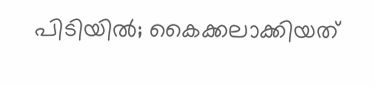പിടിയില്‍; കൈക്കലാക്കിയത്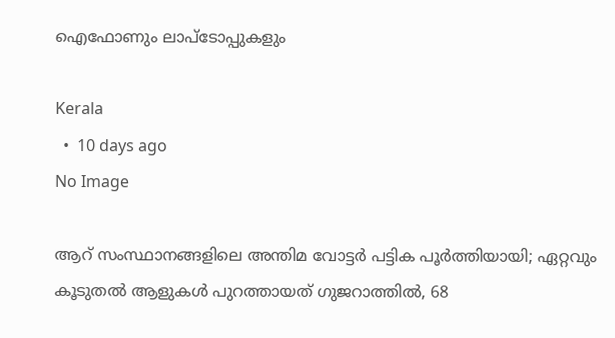ഐഫോണും ലാപ്‌ടോപ്പുകളും

Kerala
  •  10 days ago
No Image

ആറ് സംസ്ഥാനങ്ങളിലെ അന്തിമ വോട്ടര്‍ പട്ടിക പൂര്‍ത്തിയായി; ഏറ്റവും കൂടുതല്‍ ആളുകള്‍ പുറത്തായത് ഗുജറാത്തില്‍, 68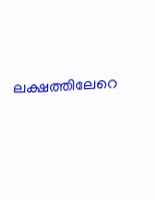ലക്ഷത്തിലേറെ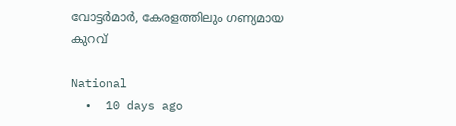വോട്ടര്‍മാര്‍, കേരളത്തിലും ഗണ്യമായ കുറവ്

National
  •  10 days ago